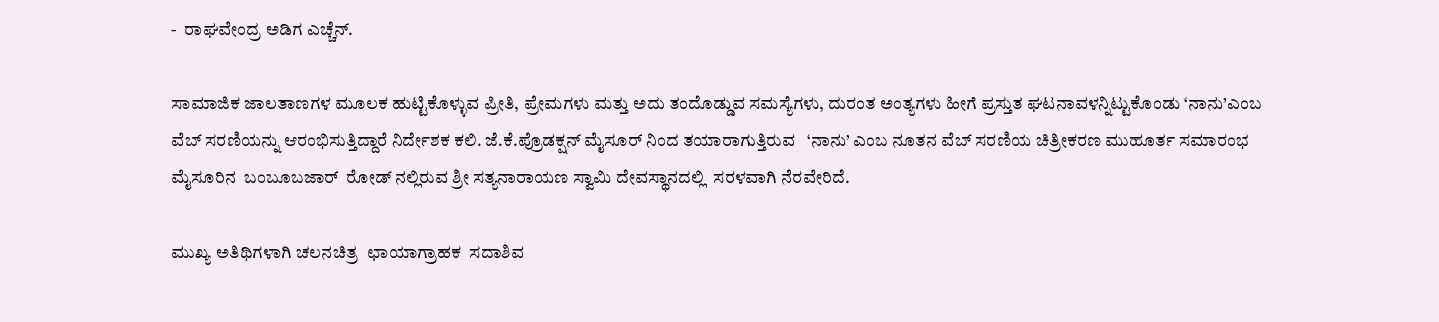-  ರಾಘವೇಂದ್ರ ಅಡಿಗ ಎಚ್ಚೆನ್.

ಸಾಮಾಜಿಕ ಜಾಲತಾಣಗಳ ಮೂಲಕ ಹುಟ್ಟಿಕೊಳ್ಳುವ ಪ್ರೀತಿ, ಪ್ರೇಮಗಳು ಮತ್ತು ಅದು ತಂದೊಡ್ಡುವ ಸಮಸ್ಯೆಗಳು, ದುರಂತ ಅಂತ್ಯಗಳು ಹೀಗೆ ಪ್ರಸ್ತುತ ಘಟನಾವಳನ್ನಿಟ್ಟುಕೊಂಡು ‘ನಾನು’ಎಂಬ ವೆಬ್ ಸರಣಿಯನ್ನು ಆರಂಭಿಸುತ್ತಿದ್ದಾರೆ ನಿರ್ದೇಶಕ ಕಲಿ. ಜೆ.ಕೆ.ಪ್ರೊಡಕ್ಷನ್ ಮೈಸೂರ್ ನಿಂದ ತಯಾರಾಗುತ್ತಿರುವ   ‘ನಾನು’ ಎಂಬ ನೂತನ ವೆಬ್ ಸರಣಿಯ ಚಿತ್ರೀಕರಣ ಮುಹೂರ್ತ ಸಮಾರಂಭ ಮೈಸೂರಿನ  ಬಂಬೂಬಜಾರ್  ರೋಡ್ ನಲ್ಲಿರುವ ಶ್ರೀ ಸತ್ಯನಾರಾಯಣ ಸ್ವಾಮಿ ದೇವಸ್ಥಾನದಲ್ಲಿ  ಸರಳವಾಗಿ ನೆರವೇರಿದೆ.

ಮುಖ್ಯ ಅತಿಥಿಗಳಾಗಿ ಚಲನಚಿತ್ರ  ಛಾಯಾಗ್ರಾಹಕ  ಸದಾಶಿವ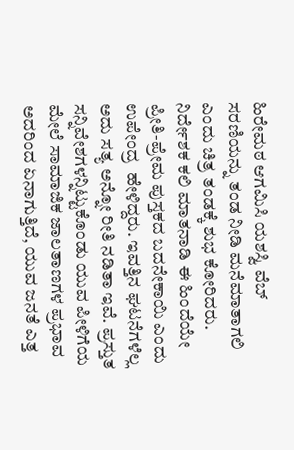ಹಿರೇಮಠ ಆಗಮಿಸಿ ಯಶಸ್ವಿ ವೆಬ್ ಸರಣಿಯನ್ನು ತಂಡ ನೀಡಿ ಮನೆಮಾತಾಗಲಿ ಎಂದು ಚಿತ್ರ ತಂಡಕ್ಕೆ ಶುಭ ಕೋರಿದರು. ನಿರ್ದೇಶಕ ಕಲಿ ಮಾತನಾಡಿ ಈ ಹಿಂದೆಯೇ ಪ್ರೀತಿ-ಪ್ರೇಮ ಪುಸ್ತಕದ ಬದನೇಕಾಯಿ ಎಂದು ಉಪೇಂದ್ರ  ಹೇಳಿದ್ದರು. ಇವತ್ತಿನ ಘಟನೆಗಳೆಲ್ಲ ಅದು ಸತ್ಯ ಅನ್ನೋ ರೀತಿ ನಡಿತಾ ಇವೆ. ಪ್ರಸ್ತುತ ಸನ್ನಿವೇಶಗಳನ್ನಿಟ್ಟುಕೊಂಡು ಯುವ ಪೀಳಿಗೆಯ ಮೇಲೆ ಸಾಮಾಜಿಕ ಜಾಲತಾಣಗಳ ಪ್ರಭಾವ ಅದರಿಂದ ಏನಾಗುತ್ತಿದೆ, ಯುವ ಜನತೆ ಎತ್ತ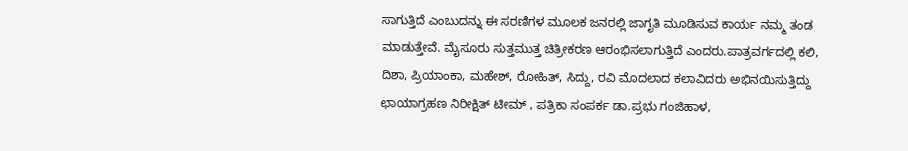ಸಾಗುತ್ತಿದೆ ಎಂಬುದನ್ನು ಈ ಸರಣಿಗಳ ಮೂಲಕ ಜನರಲ್ಲಿ ಜಾಗೃತಿ ಮೂಡಿಸುವ ಕಾರ್ಯ ನಮ್ಮ ತಂಡ ಮಾಡುತ್ತೇವೆ. ಮೈಸೂರು ಸುತ್ತಮುತ್ತ ಚಿತ್ರೀಕರಣ ಆರಂಭಿಸಲಾಗುತ್ತಿದೆ ಎಂದರು.ಪಾತ್ರವರ್ಗದಲ್ಲಿ ಕಲಿ, ದಿಶಾ, ಪ್ರಿಯಾಂಕಾ, ಮಹೇಶ್, ರೋಹಿತ್, ಸಿದ್ದು, ರವಿ ಮೊದಲಾದ ಕಲಾವಿದರು ಅಭಿನಯಿಸುತ್ತಿದ್ದು  ಛಾಯಾಗ್ರಹಣ ನಿರೀಕ್ಷಿತ್ ಟೀಮ್ , ಪತ್ರಿಕಾ ಸಂಪರ್ಕ ಡಾ.ಪ್ರಭು ಗಂಜಿಹಾಳ,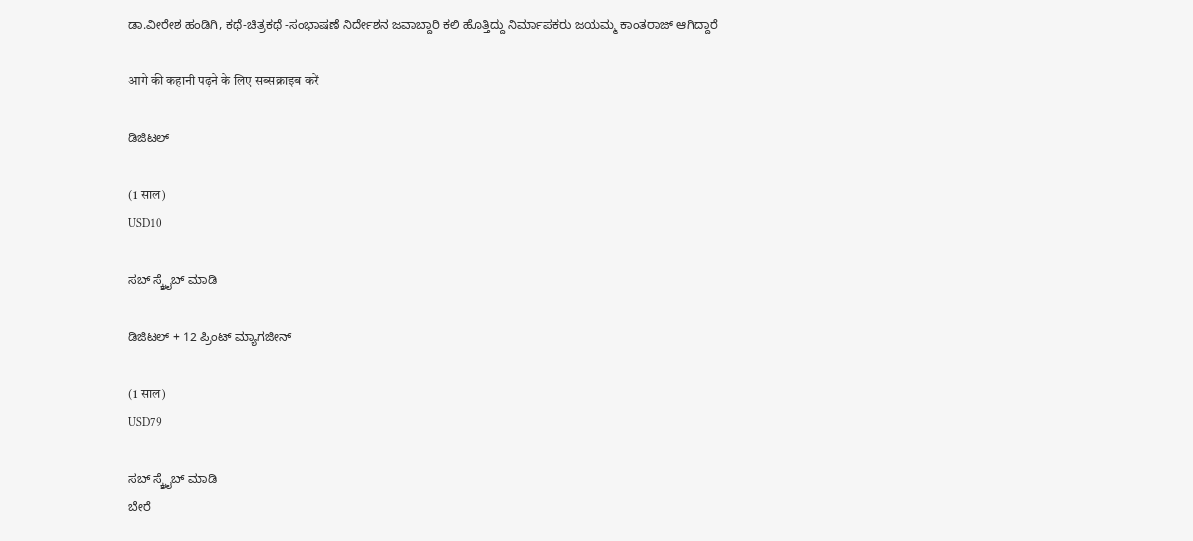ಡಾ.ವೀರೇಶ ಹಂಡಿಗಿ, ಕಥೆ-ಚಿತ್ರಕಥೆ -ಸಂಭಾಷಣೆ ನಿರ್ದೇಶನ ಜವಾಬ್ದಾರಿ ಕಲಿ ಹೊತ್ತಿದ್ದು ನಿರ್ಮಾಪಕರು ಜಯಮ್ಮ ಕಾಂತರಾಜ್ ಆಗಿದ್ದಾರೆ

आगे की कहानी पढ़ने के लिए सब्सक्राइब करें

ಡಿಜಿಟಲ್

(1 साल)
USD10

ಸಬ್ ಸ್ಕ್ರೈಬ್ ಮಾಡಿ

ಡಿಜಿಟಲ್ + 12 ಪ್ರಿಂಟ್ ಮ್ಯಾಗಜೀನ್

(1 साल)
USD79

ಸಬ್ ಸ್ಕ್ರೈಬ್ ಮಾಡಿ
ಬೇರೆ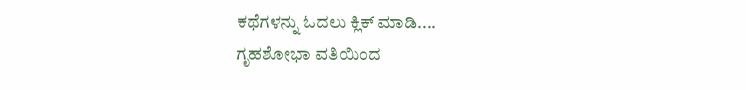ಕಥೆಗಳನ್ನು ಓದಲು ಕ್ಲಿಕ್ ಮಾಡಿ....
ಗೃಹಶೋಭಾ ವತಿಯಿಂದ